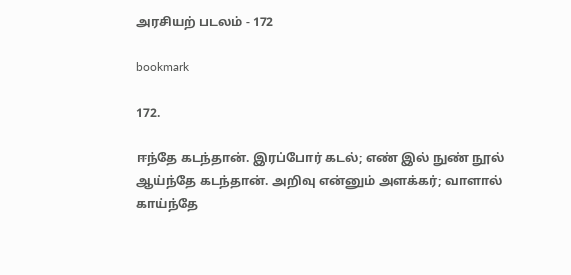அரசியற் படலம் - 172

bookmark

172.

ஈந்தே கடந்தான். இரப்போர் கடல்; எண் இல் நுண் நூல்
ஆய்ந்தே கடந்தான். அறிவு என்னும் அளக்கர்; வாளால்
காய்ந்தே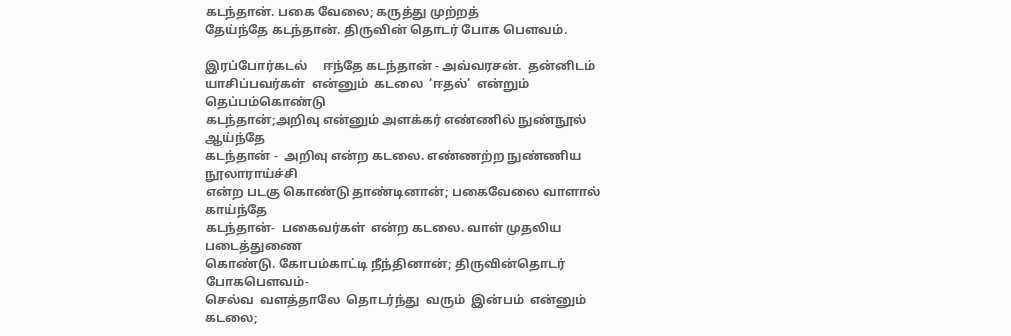கடந்தான். பகை வேலை; கருத்து முற்றத்
தேய்ந்தே கடந்தான். திருவின் தொடர் போக பௌவம்.

இரப்போர்கடல்     ஈந்தே கடந்தான் - அவ்வரசன்.  தன்னிடம்
யாசிப்பவர்கள்  என்னும்  கடலை  ‘ஈதல்’  என்றும்   தெப்பம்கொண்டு
கடந்தான்;அறிவு என்னும் அளக்கர் எண்ணில் நுண்நூல்  ஆய்ந்தே
கடந்தான் -  அறிவு என்ற கடலை. எண்ணற்ற நுண்ணிய  நூலாராய்ச்சி
என்ற படகு கொண்டு தாண்டினான்; பகைவேலை வாளால்  காய்ந்தே
கடந்தான்-  பகைவர்கள்  என்ற கடலை. வாள் முதலிய  படைத்துணை
கொண்டு. கோபம்காட்டி நீந்தினான்; திருவின்தொடர் போகபௌவம்-
செல்வ  வளத்தாலே  தொடர்ந்து  வரும்  இன்பம்  என்னும்  கடலை;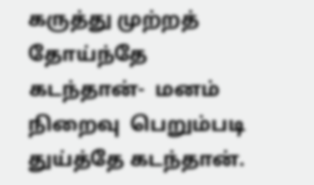கருத்து முற்றத் தோய்ந்தே  கடந்தான்-  மனம்  நிறைவு  பெறும்படி
துய்த்தே கடந்தான்.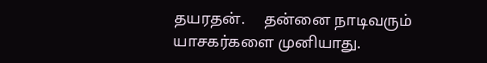தயரதன்.     தன்னை நாடிவரும் யாசகர்களை முனியாது.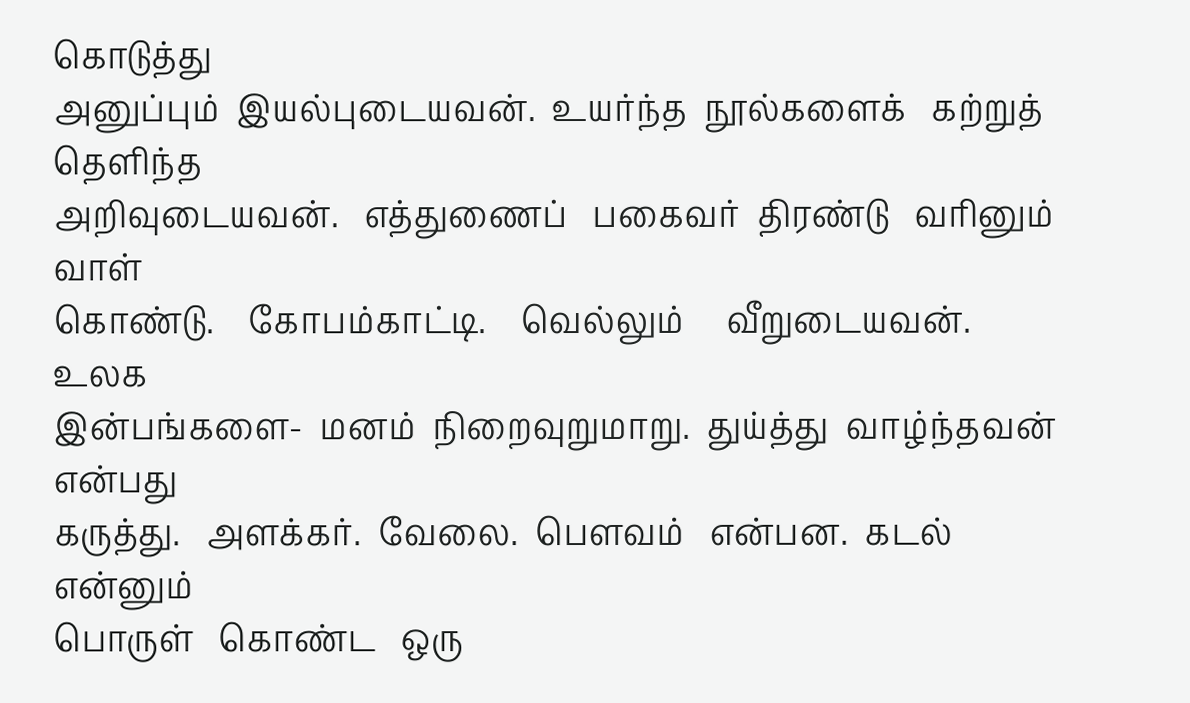கொடுத்து
அனுப்பும்  இயல்புடையவன்.  உயர்ந்த  நூல்களைக்   கற்றுத் தெளிந்த
அறிவுடையவன்.   எத்துணைப்   பகைவர்  திரண்டு   வரினும்  வாள்
கொண்டு.    கோபம்காட்டி.    வெல்லும்     வீறுடையவன்.    உலக
இன்பங்களை-  மனம்  நிறைவுறுமாறு.  துய்த்து  வாழ்ந்தவன்  என்பது
கருத்து.   அளக்கர்.  வேலை.  பௌவம்   என்பன.  கடல்   என்னும்
பொருள்   கொண்ட   ஒரு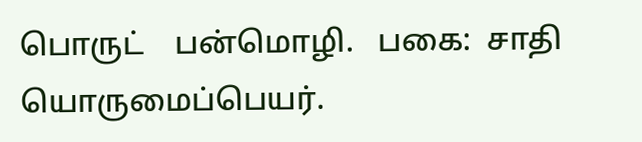பொருட்    பன்மொழி.   பகை:  சாதி
யொருமைப்பெயர்.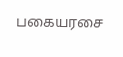பகையரசை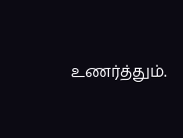உணர்த்தும்.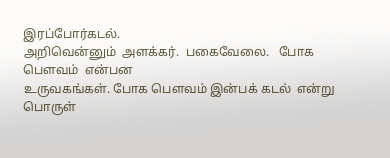இரப்போர்கடல்.
அறிவென்னும்  அளக்கர்.  பகைவேலை.   போக   பௌவம்  என்பன
உருவகங்கள். போக பௌவம் இன்பக் கடல்  என்று பொருள்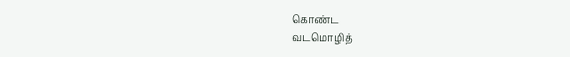கொண்ட
வடமொழித்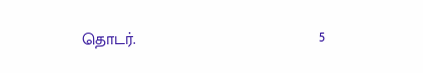தொடர்.                                         5